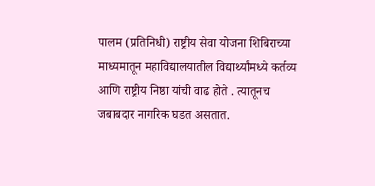पालम (प्रतिनिधी) राष्ट्रीय सेवा योजना शिबिराच्या माध्यमातून महाविद्यालयातील विद्यार्थ्यांमध्ये कर्तव्य आणि राष्ट्रीय निष्ठा यांची वाढ होते . त्यातूनच जबाबदार नागरिक घडत असतात.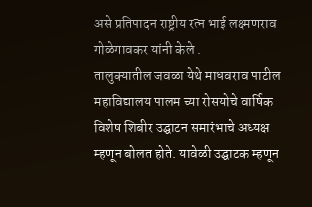असे प्रतिपादन राष्ट्रीय रत्न भाई लक्ष्मणराव गोळेगावकर यांनी केले .
तालुक्यातील जवळा येथे माधवराव पाटील महाविद्यालय पालम च्या रोसयोचे वार्षिक विशेष शिबीर उद्घाटन समारंभाचे अध्यक्ष म्हणून बोलत होते. यावेळी उद्घाटक म्हणून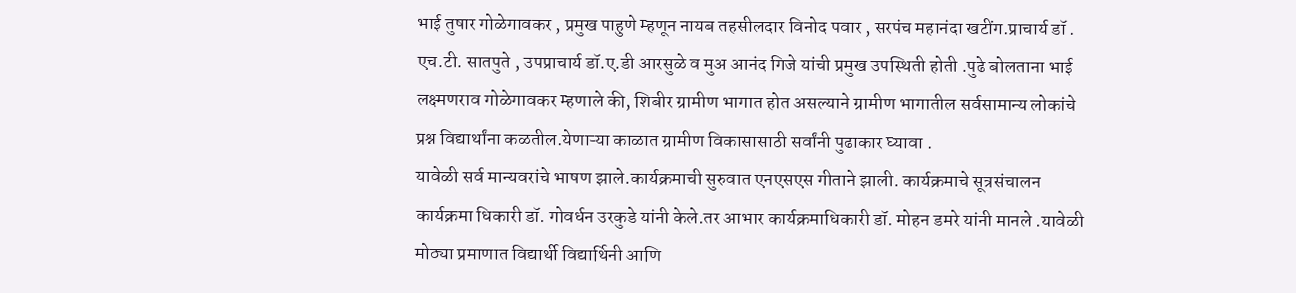भाई तुषार गोळेगावकर , प्रमुख पाहुणे म्हणून नायब तहसीलदार विनोद पवार , सरपंच महानंदा खटींग.प्राचार्य डॉ . एच.टी. सातपुते , उपप्राचार्य डॉ.ए.डी आरसुळे व मुअ आनंद गिजे यांची प्रमुख उपस्थिती होती .पुढे बोलताना भाई लक्ष्मणराव गोळेगावकर म्हणाले की, शिबीर ग्रामीण भागात होत असल्याने ग्रामीण भागातील सर्वसामान्य लोकांचे प्रश्न विद्यार्थांना कळतील.येणाऱ्या काळात ग्रामीण विकासासाठी सर्वांनी पुढाकार घ्यावा .
यावेळी सर्व मान्यवरांचे भाषण झाले.कार्यक्रमाची सुरुवात एनएसएस गीताने झाली. कार्यक्रमाचे सूत्रसंचालन कार्यक्रमा धिकारी डॉ. गोवर्धन उरकुडे यांनी केले.तर आभार कार्यक्रमाधिकारी डॉ. मोहन डमरे यांनी मानले .यावेळी मोठ्या प्रमाणात विद्यार्थी विद्यार्थिनी आणि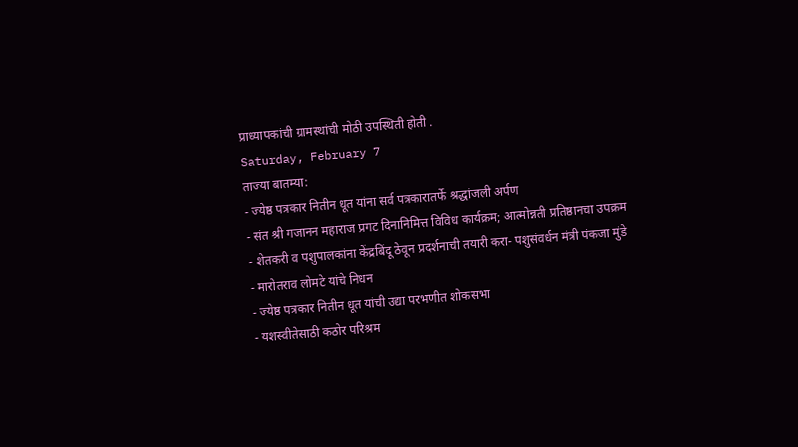प्राध्यापकांची ग्रामस्थांची मोठी उपस्थिती होती .
Saturday, February 7
ताज्या बातम्या:
- ज्येष्ठ पत्रकार नितीन धूत यांना सर्व पत्रकारातर्फे श्रद्धांजली अर्पण
- संत श्री गजानन महाराज प्रगट दिनानिमित्त विविध कार्यक्रम; आत्मोन्नती प्रतिष्ठानचा उपक्रम
- शेतकरी व पशुपालकांना केंद्रबिंदू ठेवून प्रदर्शनाची तयारी करा- पशुसंवर्धन मंत्री पंकजा मुंडे
- मारोतराव लोमटे यांचे निधन
- ज्येष्ठ पत्रकार नितीन धूत यांची उद्या परभणीत शोकसभा
- यशस्वीतेसाठी कठोर परिश्रम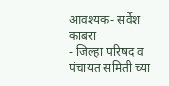आवश्यक- सर्वेश काबरा
- जिल्हा परिषद व पंचायत समिती च्या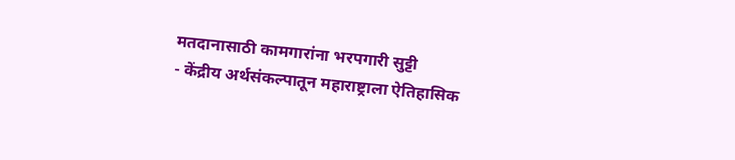मतदानासाठी कामगारांना भरपगारी सुट्टी
- केंद्रीय अर्थसंकल्पातून महाराष्ट्राला ऐतिहासिक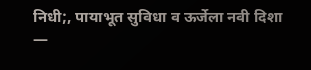निधी;, पायाभूत सुविधा व ऊर्जेला नवी दिशा —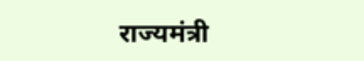राज्यमंत्री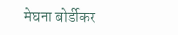मेघना बोर्डीकर